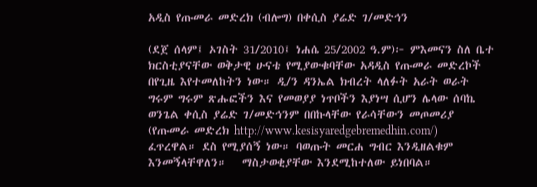አዲስ የጡመራ መድረክ (ብሎግ) በቀሲስ ያሬድ ገ/መድኅን

(ደጀ ሰላም፤ ኦገስት 31/2010፤ ነሐሴ 25/2002 ዓ.ም)፦ ምእመናን ስለ ቤተ ክርስቲያናቸው ወቅታዊ ሁናቴ የሚያውቁባቸው አዳዲስ የጡመራ መድረኮች በየጊዜ እየተመለከትን ነው። ዲ/ን ዳንኤል ክብረት ላለፉት አራት ወራት ግሩም ግሩም ጽሑፎችን እና የመወያያ ነጥቦችን እያነሣ ሲሆን ሌላው ሰባኬ ወንጌል ቀሲስ ያሬድ ገ/መድኅንም በበኩላቸው የራሳቸውን መጦመሪያ (የጡመራ መድረክ http://www.kesisyaredgebremedhin.com/)  ፈጥረዋል። ደስ የሚያሰኝ ነው። ባወጡት መርሐ ግብር እንዲዘልቁም እንመኝላቸዋለን።   ማስታወቂያቸው እንደሚከተለው ይነበባል።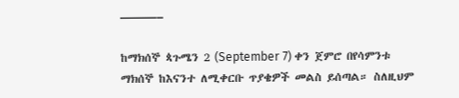———–

ከማክሰኞ ጳጉሜን 2 (September 7) ቀን ጀምሮ በየሳምንቱ ማክሰኞ ከእናንተ ለሚቀርቡ ጥያቄዎች መልስ ይሰጣል። ስለዚህም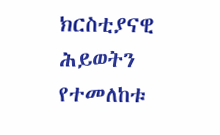ክርስቲያናዊ ሕይወትን የተመለከቱ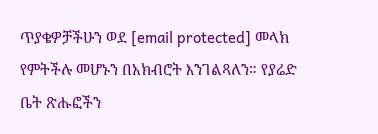ጥያቄዎቻችሁን ወደ [email protected] መላክ የምትችሉ መሆኑን በአክብሮት እንገልጻለን። የያሬድ ቤት ጽሑፎችን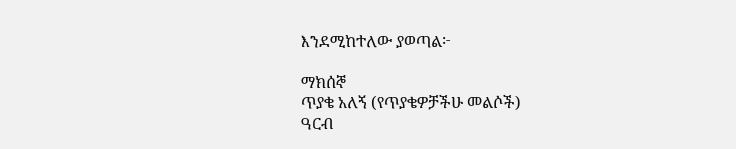እንደሚከተለው ያወጣል፦

ማክሰኞ
ጥያቄ አለኝ (የጥያቄዎቻችሁ መልሶች)
ዓርብ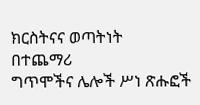ክርስትናና ወጣትነት
በተጨማሪ
ግጥሞችና ሌሎች ሥነ ጽሑፎች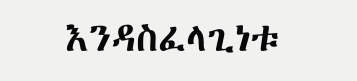እንዳስፈላጊነቱ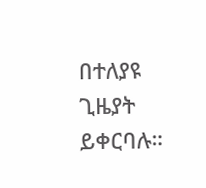በተለያዩ ጊዜያት ይቀርባሉ።